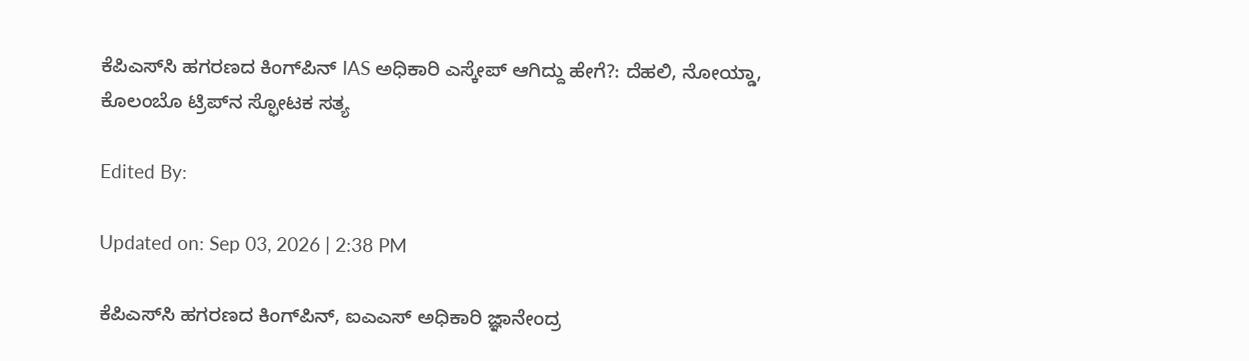ಕೆಪಿಎಸ್‌ಸಿ ಹಗರಣದ ಕಿಂಗ್‌ಪಿನ್ IAS ಅಧಿಕಾರಿ ಎಸ್ಕೇಪ್ ಆಗಿದ್ದು ಹೇಗೆ?: ದೆಹಲಿ, ನೋಯ್ಡಾ, ಕೊಲಂಬೊ ಟ್ರಿಪ್‌ನ ಸ್ಫೋಟಕ ಸತ್ಯ

Edited By:

Updated on: Sep 03, 2026 | 2:38 PM

ಕೆಪಿಎಸ್‌ಸಿ ಹಗರಣದ ಕಿಂಗ್‌ಪಿನ್, ಐಎಎಸ್ ಅಧಿಕಾರಿ ಜ್ಞಾನೇಂದ್ರ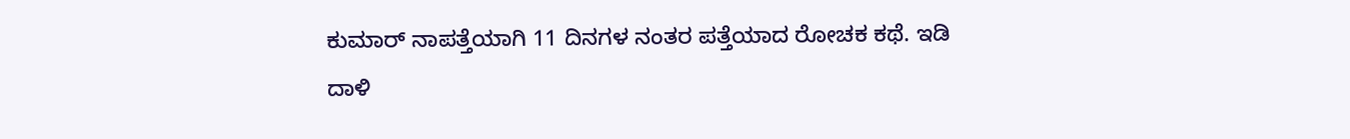ಕುಮಾರ್ ನಾಪತ್ತೆಯಾಗಿ 11 ದಿನಗಳ ನಂತರ ಪತ್ತೆಯಾದ ರೋಚಕ ಕಥೆ. ಇಡಿ ದಾಳಿ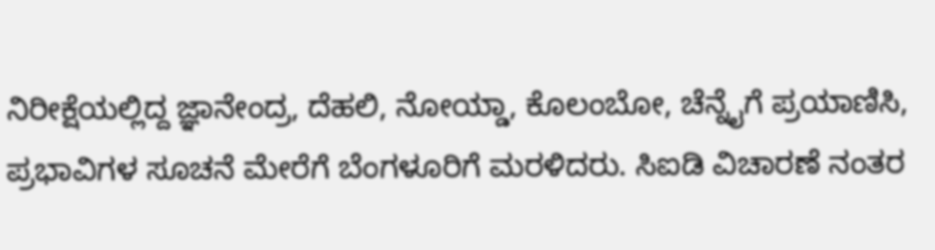ನಿರೀಕ್ಷೆಯಲ್ಲಿದ್ದ ಜ್ಞಾನೇಂದ್ರ, ದೆಹಲಿ, ನೋಯ್ಡಾ, ಕೊಲಂಬೋ, ಚೆನ್ನೈಗೆ ಪ್ರಯಾಣಿಸಿ, ಪ್ರಭಾವಿಗಳ ಸೂಚನೆ ಮೇರೆಗೆ ಬೆಂಗಳೂರಿಗೆ ಮರಳಿದರು. ಸಿಐಡಿ ವಿಚಾರಣೆ ನಂತರ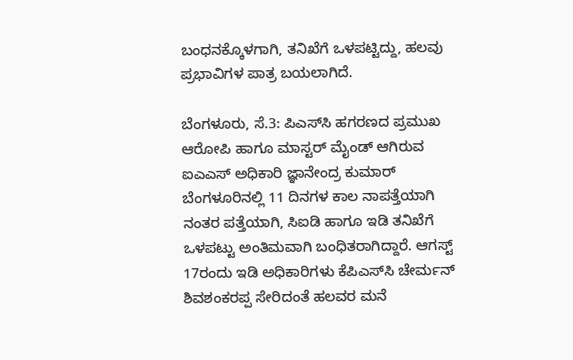ಬಂಧನಕ್ಕೊಳಗಾಗಿ, ತನಿಖೆಗೆ ಒಳಪಟ್ಟಿದ್ದು, ಹಲವು ಪ್ರಭಾವಿಗಳ ಪಾತ್ರ ಬಯಲಾಗಿದೆ.

ಬೆಂಗಳೂರು, ಸೆ.3: ಪಿಎಸ್‌ಸಿ ಹಗರಣದ ಪ್ರಮುಖ ಆರೋಪಿ ಹಾಗೂ ಮಾಸ್ಟರ್ ಮೈಂಡ್ ಆಗಿರುವ ಐಎಎಸ್ ಅಧಿಕಾರಿ ಜ್ಞಾನೇಂದ್ರ ಕುಮಾರ್ ಬೆಂಗಳೂರಿನಲ್ಲಿ 11 ದಿನಗಳ ಕಾಲ ನಾಪತ್ತೆಯಾಗಿ ನಂತರ ಪತ್ತೆಯಾಗಿ, ಸಿಐಡಿ ಹಾಗೂ ಇಡಿ ತನಿಖೆಗೆ ಒಳಪಟ್ಟು ಅಂತಿಮವಾಗಿ ಬಂಧಿತರಾಗಿದ್ದಾರೆ. ಆಗಸ್ಟ್ 17ರಂದು ಇಡಿ ಅಧಿಕಾರಿಗಳು ಕೆಪಿಎಸ್‌ಸಿ ಚೇರ್ಮನ್ ಶಿವಶಂಕರಪ್ಪ ಸೇರಿದಂತೆ ಹಲವರ ಮನೆ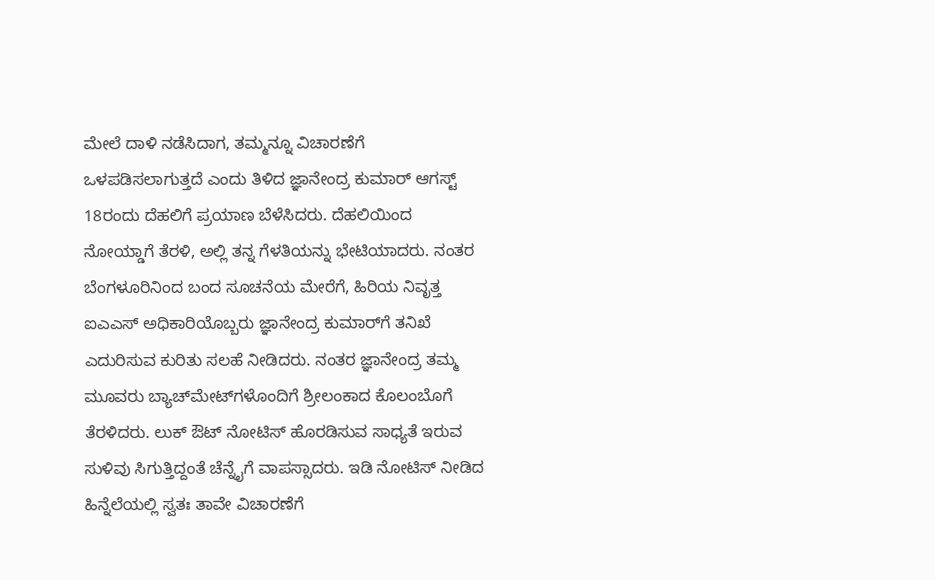ಮೇಲೆ ದಾಳಿ ನಡೆಸಿದಾಗ, ತಮ್ಮನ್ನೂ ವಿಚಾರಣೆಗೆ ಒಳಪಡಿಸಲಾಗುತ್ತದೆ ಎಂದು ತಿಳಿದ ಜ್ಞಾನೇಂದ್ರ ಕುಮಾರ್ ಆಗಸ್ಟ್ 18ರಂದು ದೆಹಲಿಗೆ ಪ್ರಯಾಣ ಬೆಳೆಸಿದರು. ದೆಹಲಿಯಿಂದ ನೋಯ್ಡಾಗೆ ತೆರಳಿ, ಅಲ್ಲಿ ತನ್ನ ಗೆಳತಿಯನ್ನು ಭೇಟಿಯಾದರು. ನಂತರ ಬೆಂಗಳೂರಿನಿಂದ ಬಂದ ಸೂಚನೆಯ ಮೇರೆಗೆ, ಹಿರಿಯ ನಿವೃತ್ತ ಐಎಎಸ್ ಅಧಿಕಾರಿಯೊಬ್ಬರು ಜ್ಞಾನೇಂದ್ರ ಕುಮಾರ್‌ಗೆ ತನಿಖೆ ಎದುರಿಸುವ ಕುರಿತು ಸಲಹೆ ನೀಡಿದರು. ನಂತರ ಜ್ಞಾನೇಂದ್ರ ತಮ್ಮ ಮೂವರು ಬ್ಯಾಚ್‌ಮೇಟ್‌ಗಳೊಂದಿಗೆ ಶ್ರೀಲಂಕಾದ ಕೊಲಂಬೊಗೆ ತೆರಳಿದರು. ಲುಕ್ ಔಟ್ ನೋಟಿಸ್ ಹೊರಡಿಸುವ ಸಾಧ್ಯತೆ ಇರುವ ಸುಳಿವು ಸಿಗುತ್ತಿದ್ದಂತೆ ಚೆನ್ನೈಗೆ ವಾಪಸ್ಸಾದರು. ಇಡಿ ನೋಟಿಸ್ ನೀಡಿದ ಹಿನ್ನೆಲೆಯಲ್ಲಿ ಸ್ವತಃ ತಾವೇ ವಿಚಾರಣೆಗೆ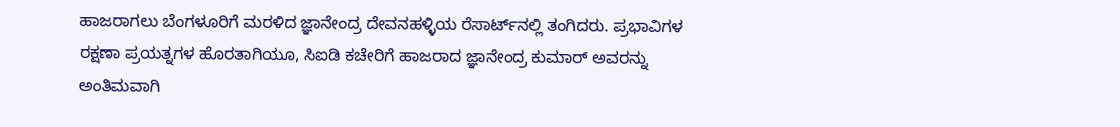ಹಾಜರಾಗಲು ಬೆಂಗಳೂರಿಗೆ ಮರಳಿದ ಜ್ಞಾನೇಂದ್ರ ದೇವನಹಳ್ಳಿಯ ರೆಸಾರ್ಟ್‌ನಲ್ಲಿ ತಂಗಿದರು. ಪ್ರಭಾವಿಗಳ ರಕ್ಷಣಾ ಪ್ರಯತ್ನಗಳ ಹೊರತಾಗಿಯೂ, ಸಿಐಡಿ ಕಚೇರಿಗೆ ಹಾಜರಾದ ಜ್ಞಾನೇಂದ್ರ ಕುಮಾರ್ ಅವರನ್ನು ಅಂತಿಮವಾಗಿ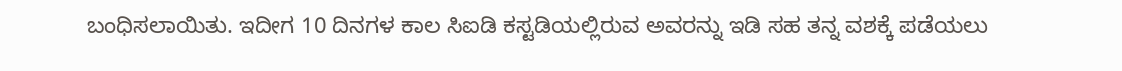ಬಂಧಿಸಲಾಯಿತು. ಇದೀಗ 10 ದಿನಗಳ ಕಾಲ ಸಿಐಡಿ ಕಸ್ಟಡಿಯಲ್ಲಿರುವ ಅವರನ್ನು ಇಡಿ ಸಹ ತನ್ನ ವಶಕ್ಕೆ ಪಡೆಯಲು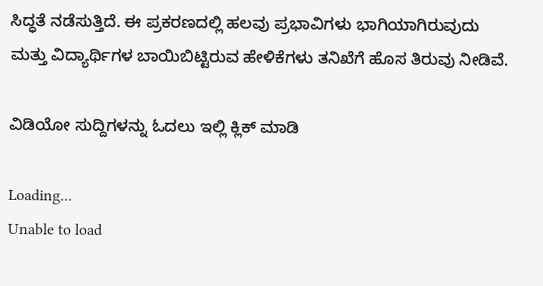ಸಿದ್ಧತೆ ನಡೆಸುತ್ತಿದೆ. ಈ ಪ್ರಕರಣದಲ್ಲಿ ಹಲವು ಪ್ರಭಾವಿಗಳು ಭಾಗಿಯಾಗಿರುವುದು ಮತ್ತು ವಿದ್ಯಾರ್ಥಿಗಳ ಬಾಯಿಬಿಟ್ಟಿರುವ ಹೇಳಿಕೆಗಳು ತನಿಖೆಗೆ ಹೊಸ ತಿರುವು ನೀಡಿವೆ.

ವಿಡಿಯೋ ಸುದ್ದಿಗಳನ್ನು ಓದಲು ಇಲ್ಲಿ ಕ್ಲಿಕ್ ಮಾಡಿ

Loading...
Unable to load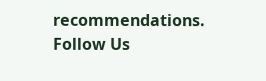recommendations.
Follow Us